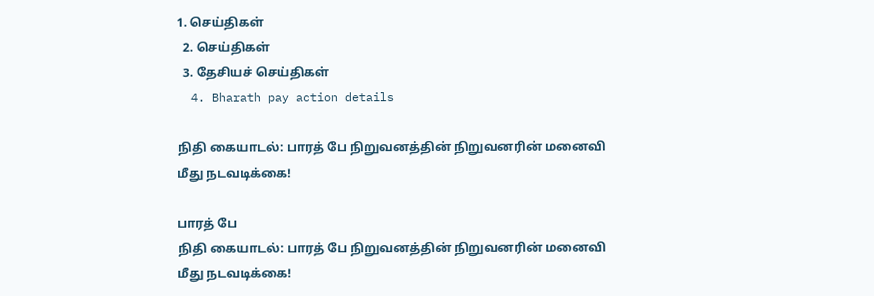1. செய்திகள்
  2. செய்திகள்
  3. தேசியச் செய்திகள்
  4. Bharath pay action details

நிதி கையாடல்: பாரத் பே நிறுவனத்தின் நிறுவனரின் மனைவி மீது நடவடிக்கை!

பாரத் பே
நிதி கையாடல்: பாரத் பே நிறுவனத்தின் நிறுவனரின் மனைவி மீது நடவடிக்கை!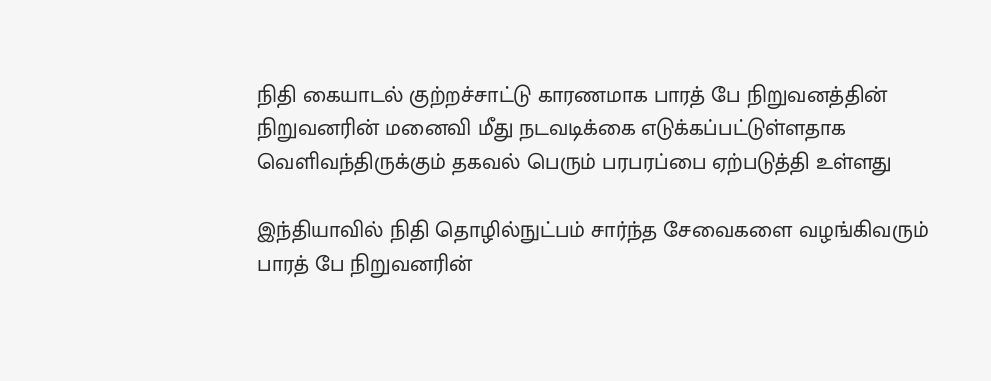நிதி கையாடல் குற்றச்சாட்டு காரணமாக பாரத் பே நிறுவனத்தின் நிறுவனரின் மனைவி மீது நடவடிக்கை எடுக்கப்பட்டுள்ளதாக வெளிவந்திருக்கும் தகவல் பெரும் பரபரப்பை ஏற்படுத்தி உள்ளது

இந்தியாவில் நிதி தொழில்நுட்பம் சார்ந்த சேவைகளை வழங்கிவரும் பாரத் பே நிறுவனரின்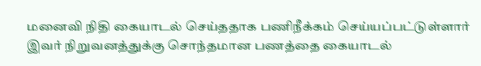மனைவி நிதி கையாடல் செய்ததாக பணிநீக்கம் செய்யப்பட்டுள்ளார்
இவர் நிறுவனத்துக்கு சொந்தமான பணத்தை கையாடல்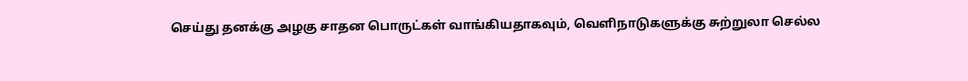செய்து தனக்கு அழகு சாதன பொருட்கள் வாங்கியதாகவும், வெளிநாடுகளுக்கு சுற்றுலா செல்ல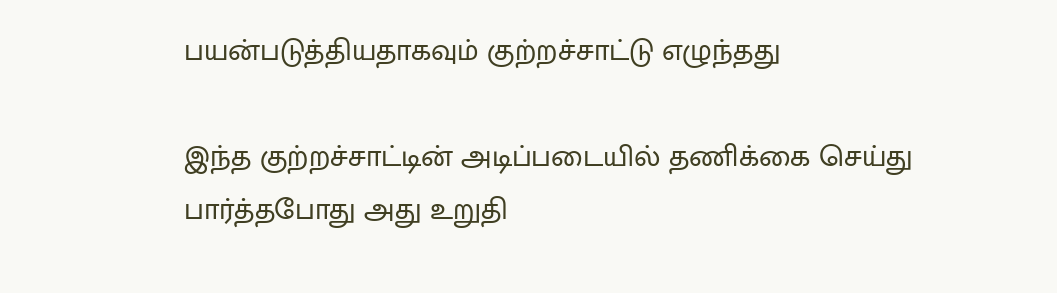பயன்படுத்தியதாகவும் குற்றச்சாட்டு எழுந்தது

இந்த குற்றச்சாட்டின் அடிப்படையில் தணிக்கை செய்து பார்த்தபோது அது உறுதி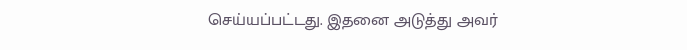செய்யப்பட்டது. இதனை அடுத்து அவர்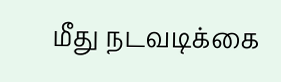மீது நடவடிக்கை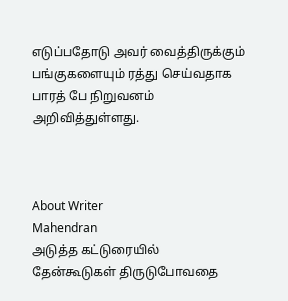எடுப்பதோடு அவர் வைத்திருக்கும் பங்குகளையும் ரத்து செய்வதாக பாரத் பே நிறுவனம் அறிவித்துள்ளது.



About Writer
Mahendran
அடுத்த கட்டுரையில்
தேன்கூடுகள் திருடுபோவதை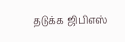தடுக்க ஜிபிஎஸ்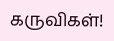கருவிகள்!